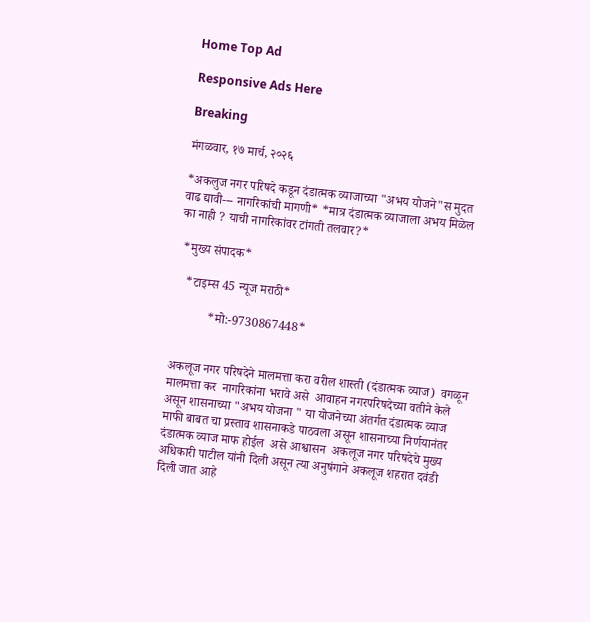Home Top Ad

Responsive Ads Here

Breaking

मंगळवार, १७ मार्च, २०२६

*अकलुज नगर परिषदे कडून दंडात्मक व्याजाच्या "अभय योजने"स मुदत वाढ द्यावी--- नागरिकांची मागणी* *मात्र दंडात्मक व्याजाला अभय मिळेल का नाही ? याची नागरिकांवर टांगती तलवार?*

 *मुख्य संपादक*

   *टाइम्स 45 न्यूज मराठी*

           *मो:-9730867448*


अकलूज नगर परिषदेने मालमत्ता करा वरील शास्ती (दंडात्मक व्याज)  वगळून मालमत्ता कर  नागरिकांना भरावे असे  आवाहन नगरपरिषदेच्या वतीने केले असून शासनाच्या "अभय योजना " या योजनेच्या अंतर्गत दंडात्मक व्याज माफी बाबत चा प्रस्ताव शासनाकडे पाठवला असून शासनाच्या निर्णयानंतर दंडात्मक व्याज माफ होईल  असे आश्वासन  अकलूज नगर परिषदेचे मुख्य अधिकारी पाटील यांनी दिली असून त्या अनुषंगाने अकलूज शहरात दवंडी दिली जात आहे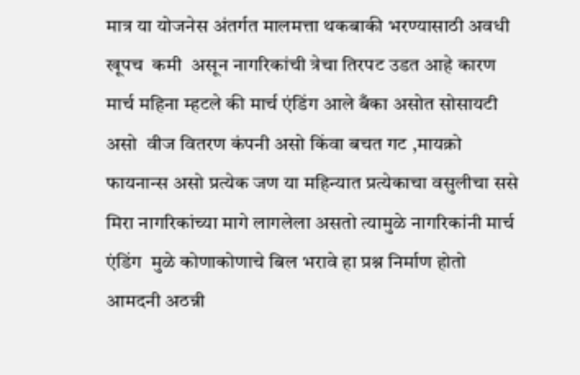मात्र या योजनेस अंतर्गत मालमत्ता थकबाकी भरण्यासाठी अवधी खूपच  कमी  असून नागरिकांची त्रेचा तिरपट उडत आहे कारण मार्च महिना म्हटले की मार्च एंडिंग आले बँका असोत सोसायटी असो  वीज वितरण कंपनी असो किंवा बचत गट ,मायक्रो फायनान्स असो प्रत्येक जण या महिन्यात प्रत्येकाचा वसुलीचा ससे मिरा नागरिकांच्या मागे लागलेला असतो त्यामुळे नागरिकांनी मार्च एंडिंग  मुळे कोणाकोणाचे बिल भरावे हा प्रश्न निर्माण होतो  आमदनी अठन्नी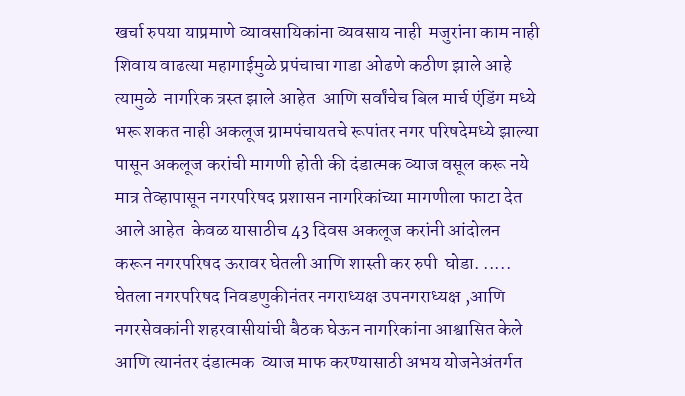खर्चा रुपया याप्रमाणे व्यावसायिकांना व्यवसाय नाही  मजुरांना काम नाही शिवाय वाढत्या महागाईमुळे प्रपंचाचा गाडा ओढणे कठीण झाले आहे त्यामुळे  नागरिक त्रस्त झाले आहेत  आणि सर्वांचेच बिल मार्च एंडिंग मध्ये भरू शकत नाही अकलूज ग्रामपंचायतचे रूपांतर नगर परिषदेमध्ये झाल्या पासून अकलूज करांची मागणी होती की दंडात्मक व्याज वसूल करू नये मात्र तेव्हापासून नगरपरिषद प्रशासन नागरिकांच्या मागणीला फाटा देत  आले आहेत  केवळ यासाठीच 43 दिवस अकलूज करांनी आंदोलन करून नगरपरिषद ऊरावर घेतली आणि शास्ती कर रुपी  घोडा. ..... घेतला नगरपरिषद निवडणुकीनंतर नगराध्यक्ष उपनगराध्यक्ष ,आणि नगरसेवकांनी शहरवासीयांची बैठक घेऊन नागरिकांना आश्वासित केले आणि त्यानंतर दंडात्मक  व्याज माफ करण्यासाठी अभय योजनेअंतर्गत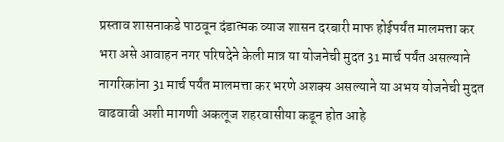प्रस्ताव शासनाकडे पाठवून दंडात्मक व्याज शासन दरबारी माफ होईपर्यंत मालमत्ता कर भरा असे आवाहन नगर परिषदेने केली मात्र या योजनेची मुदत 31 मार्च पर्यंत असल्याने नागरिकांना 31 मार्च पर्यंत मालमत्ता कर भरणे अशक्य असल्याने या अभय योजनेची मुदत वाढवावी अशी मागणी अकलूज शहरवासीया कडून होत आहे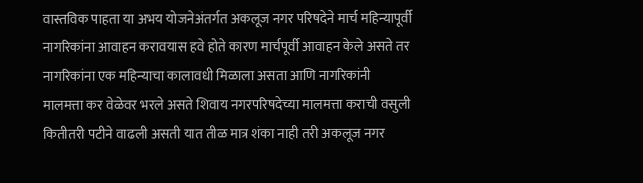वास्तविक पाहता या अभय योजनेअंतर्गत अकलूज नगर परिषदेने मार्च महिन्यापूर्वी नागरिकांना आवाहन करावयास हवे होते कारण मार्चपूर्वी आवाहन केले असते तर नागरिकांना एक महिन्याचा कालावधी मिळाला असता आणि नागरिकांनी मालमत्ता कर वेळेवर भरले असते शिवाय नगरपरिषदेच्या मालमत्ता कराची वसुली कितीतरी पटीने वाढली असती यात तीळ मात्र शंका नाही तरी अकलूज नगर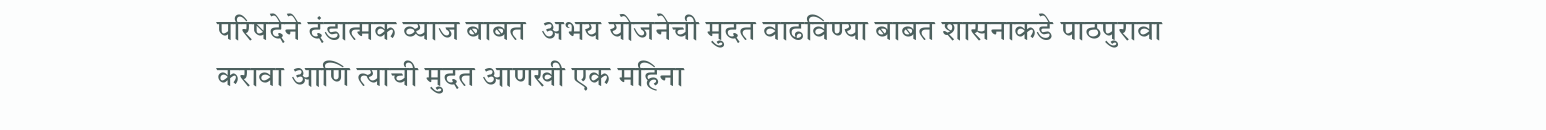परिषदेने दंडात्मक व्याज बाबत  अभय योजनेची मुदत वाढविण्या बाबत शासनाकडे पाठपुरावा करावा आणि त्याची मुदत आणखी एक महिना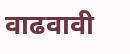वाढवावी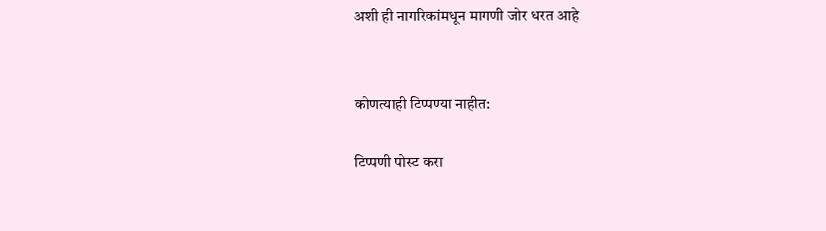अशी ही नागरिकांमधून मागणी जोर धरत आहे


कोणत्याही टिप्पण्‍या नाहीत:

टिप्पणी पोस्ट करा